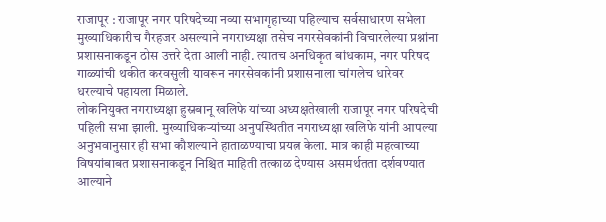राजापूर : राजापूर नगर परिषदेच्या नव्या सभागृहाच्या पहिल्याच सर्वसाधारण सभेला मुख्याधिकारीच गैरहजर असल्याने नगराध्यक्षा तसेच नगरसेवकांनी विचारलेल्या प्रश्नांना प्रशासनाकडून ठोस उत्तरे देता आली नाही. त्यातच अनधिकृत बांधकाम, नगर परिषद गाळ्यांची थकीत करवसुली यावरून नगरसेवकांनी प्रशासनाला चांगलेच धारेवर धरल्याचे पहायला मिळाले.
लोकनियुक्त नगराध्यक्षा हुस्नबानू खलिफे यांच्या अध्यक्षतेखाली राजापूर नगर परिषदेची पहिली सभा झाली. मुख्याधिकऱ्यांच्या अनुपस्थितीत नगराध्यक्षा खलिफे यांनी आपल्या अनुभवानुसार ही सभा कौशल्याने हाताळण्याचा प्रयत्न केला. मात्र काही महत्वाच्या विषयांबाबत प्रशासनाकडून निश्चित माहिती तत्काळ देण्यास असमर्थतता दर्शवण्यात आल्याने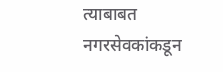त्याबाबत नगरसेवकांकडून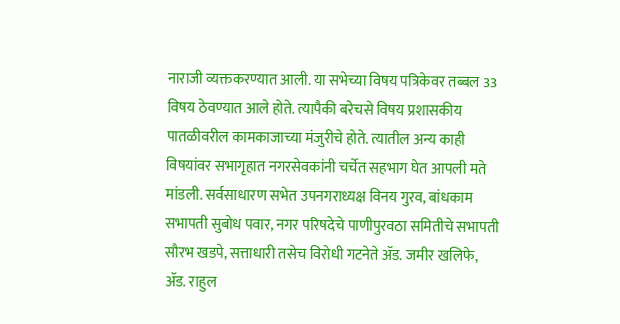नाराजी व्यक्तकरण्यात आली. या सभेच्या विषय पत्रिकेवर तब्बल 33 विषय ठेवण्यात आले होते. त्यापैकी बरेचसे विषय प्रशासकीय पातळीवरील कामकाजाच्या मंजुरीचे होते. त्यातील अन्य काही विषयांवर सभागृहात नगरसेवकांनी चर्चेत सहभाग घेत आपली मते मांडली. सर्वसाधारण सभेत उपनगराध्यक्ष विनय गुरव, बांधकाम सभापती सुबोध पवार, नगर परिषदेचे पाणीपुरवठा समितीचे सभापती सौरभ खडपे, सत्ताधारी तसेच विरोधी गटनेते ॲड. जमीर खलिफे, ॲड. राहुल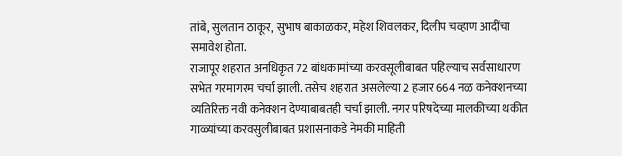तांबे, सुलतान ठाकूर, सुभाष बाकाळकर, महेश शिवलकर, दिलीप चव्हाण आदींचा समावेश होता.
राजापूर शहरात अनधिकृत 72 बांधकामांच्या करवसूलीबाबत पहिल्याच सर्वसाधारण सभेत गरमागरम चर्चा झाली. तसेच शहरात असलेल्या 2 हजार 664 नळ कनेक्शनच्या व्यतिरिक्त नवी कनेक्शन देण्याबाबतही चर्चा झाली. नगर परिषदेच्या मालकीच्या थकीत गाळ्यांच्या करवसुलीबाबत प्रशासनाकडे नेमकी माहिती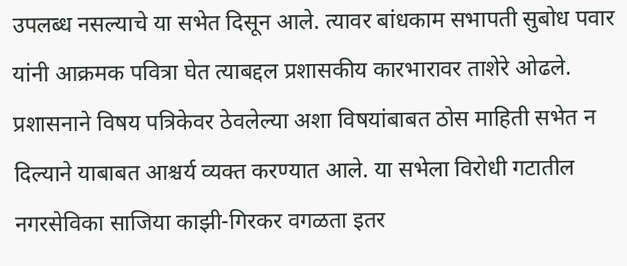उपलब्ध नसल्याचे या सभेत दिसून आले. त्यावर बांधकाम सभापती सुबोध पवार यांनी आक्रमक पवित्रा घेत त्याबद्दल प्रशासकीय कारभारावर ताशेरे ओढले. प्रशासनाने विषय पत्रिकेवर ठेवलेल्या अशा विषयांबाबत ठोस माहिती सभेत न दिल्याने याबाबत आश्चर्य व्यक्त करण्यात आले. या सभेला विरोधी गटातील नगरसेविका साजिया काझी-गिरकर वगळता इतर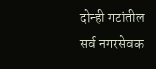दोन्ही गटांतील सर्व नगरसेवक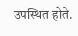उपस्थित होते.